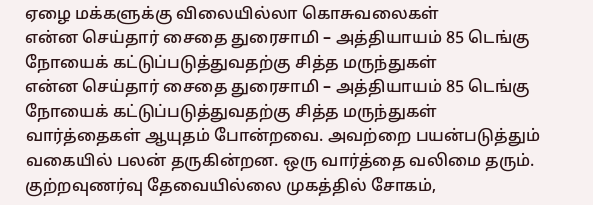ஏழை மக்களுக்கு விலையில்லா கொசுவலைகள்
என்ன செய்தார் சைதை துரைசாமி – அத்தியாயம் 85 டெங்கு நோயைக் கட்டுப்படுத்துவதற்கு சித்த மருந்துகள்
என்ன செய்தார் சைதை துரைசாமி – அத்தியாயம் 85 டெங்கு நோயைக் கட்டுப்படுத்துவதற்கு சித்த மருந்துகள்
வார்த்தைகள் ஆயுதம் போன்றவை. அவற்றை பயன்படுத்தும் வகையில் பலன் தருகின்றன. ஒரு வார்த்தை வலிமை தரும்.
குற்றவுணர்வு தேவையில்லை முகத்தில் சோகம்,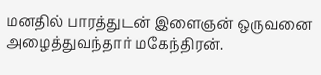மனதில் பாரத்துடன் இளைஞன் ஒருவனை அழைத்துவந்தார் மகேந்திரன்.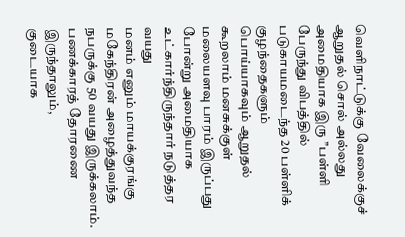வெளிநாட்டுக்கு வேலைக்குச்
ஆறுதல் சொல் அல்லது அமைதியாக இரு ’’பள்ளி பேருந்து விபத்தில் படுகாயமடைந்த 20 பள்ளிக் குழந்தைகளும்
பொய்யாகவும் ஆறுதல் கூறலாம் மனசுக்குள் மலையளவு பாரம் இருப்பது போன்று அமைதியாக உட்கார்ந்திருந்தார் நடுத்தர வயது
மனம் எனும் மாயக்குரங்கு மகேந்திரன் அழைத்துவந்த நபருக்கு 50 வயது இருக்கலாம். பணக்காரத் தோரணை இருந்தாலும்,
குடையாக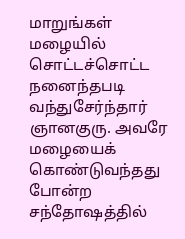மாறுங்கள் மழையில் சொட்டச்சொட்ட நனைந்தபடி வந்துசேர்ந்தார் ஞானகுரு. அவரே மழையைக் கொண்டுவந்தது போன்ற சந்தோஷத்தில்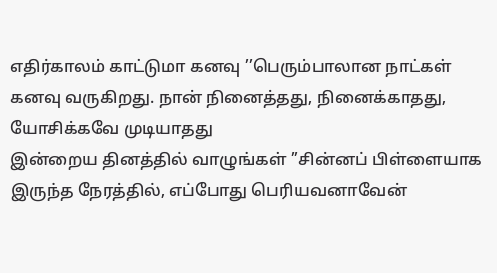எதிர்காலம் காட்டுமா கனவு ’’பெரும்பாலான நாட்கள் கனவு வருகிறது. நான் நினைத்தது, நினைக்காதது, யோசிக்கவே முடியாதது
இன்றைய தினத்தில் வாழுங்கள் ’’சின்னப் பிள்ளையாக இருந்த நேரத்தில், எப்போது பெரியவனாவேன்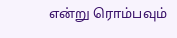என்று ரொம்பவும்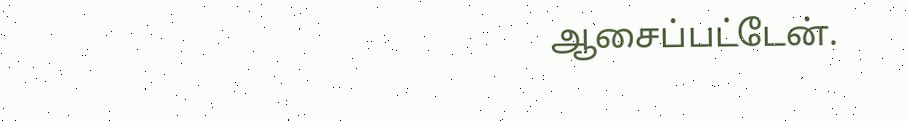ஆசைப்பட்டேன்.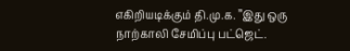எகிறியடிக்கும் தி.மு.க. ’’இது ஒரு நாற்காலி சேமிப்பு பட்ஜெட்.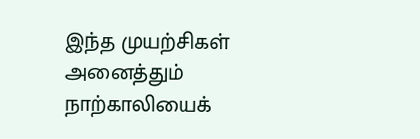இந்த முயற்சிகள் அனைத்தும் நாற்காலியைக்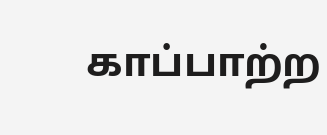காப்பாற்ற